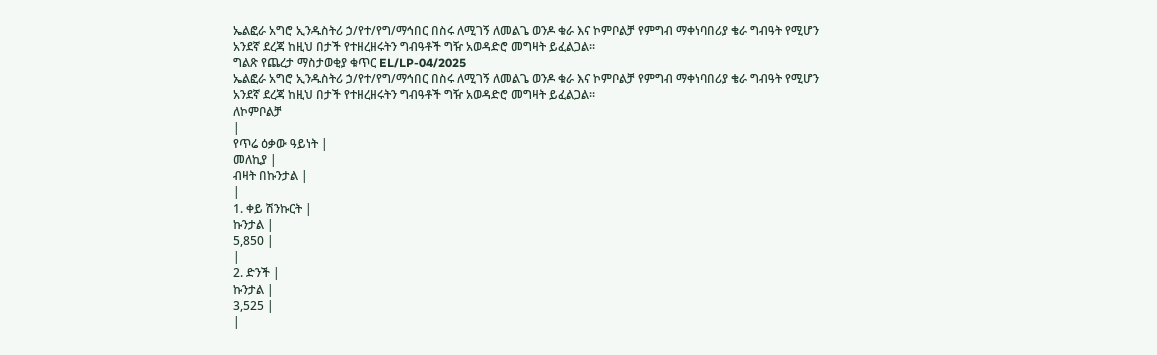ኤልፎራ አግሮ ኢንዱስትሪ ኃ/የተ/የግ/ማኅበር በስሩ ለሚገኝ ለመልጌ ወንዶ ቁራ እና ኮምቦልቻ የምግብ ማቀነባበሪያ ቄራ ግብዓት የሚሆን አንደኛ ደረጃ ከዚህ በታች የተዘረዘሩትን ግብዓቶች ግዥ አወዳድሮ መግዛት ይፈልጋል፡፡
ግልጽ የጨረታ ማስታወቂያ ቁጥር EL/LP-04/2025
ኤልፎራ አግሮ ኢንዱስትሪ ኃ/የተ/የግ/ማኅበር በስሩ ለሚገኝ ለመልጌ ወንዶ ቁራ እና ኮምቦልቻ የምግብ ማቀነባበሪያ ቄራ ግብዓት የሚሆን አንደኛ ደረጃ ከዚህ በታች የተዘረዘሩትን ግብዓቶች ግዥ አወዳድሮ መግዛት ይፈልጋል፡፡
ለኮምቦልቻ
|
የጥሬ ዕቃው ዓይነት |
መለኪያ |
ብዛት በኩንታል |
|
1. ቀይ ሽንኩርት |
ኩንታል |
5,850 |
|
2. ድንች |
ኩንታል |
3,525 |
|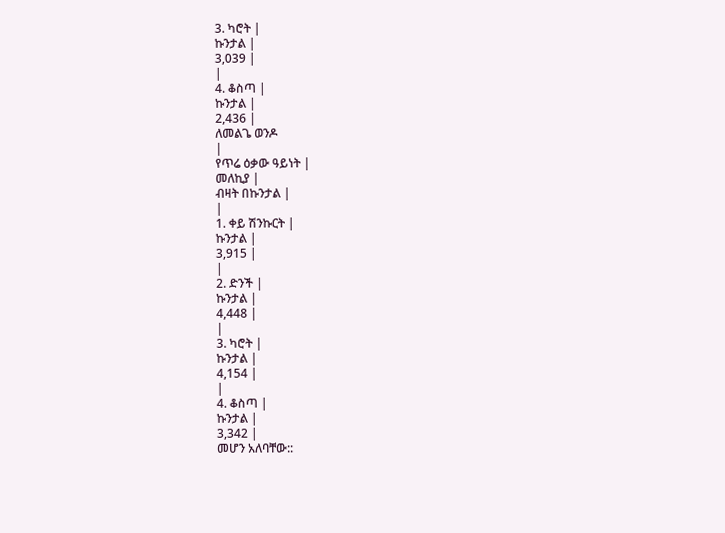3. ካሮት |
ኩንታል |
3,039 |
|
4. ቆስጣ |
ኩንታል |
2,436 |
ለመልጌ ወንዶ
|
የጥሬ ዕቃው ዓይነት |
መለኪያ |
ብዛት በኩንታል |
|
1. ቀይ ሽንኩርት |
ኩንታል |
3,915 |
|
2. ድንች |
ኩንታል |
4,448 |
|
3. ካሮት |
ኩንታል |
4,154 |
|
4. ቆስጣ |
ኩንታል |
3,342 |
መሆን አለባቸው::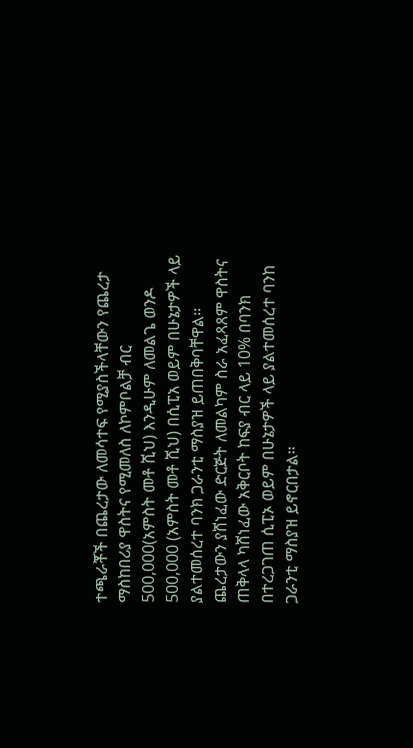ተጫራቾች በጨረታው ለመሳተፍ የሚያስችላቸውን የጨረታ ማስከበሪያ ዋስትና የሚመለስ ለኮምቦልቻ ብር 500,000(አምስት መቶ ሺህ) እንዲሁም ለመልጌ ወንዶ 500,000 (አምስት መቶ ሺህ) በሲፒአ ወይም በሁኔታዎች ላይ ያልተመሰረተ ባንክ ጋራንቲ ማስያዝ ይጠበቅባቸዋል፡፡
ጨረታውን ያሸነፈው ድርጅት ለመልካም ስራ አፈጻጸም ዋስትና ጠቅላላ ካሸነፈው አቅርቦት ከፍያ ብር ላይ 10% በባንክ በተረጋገጠ ሲፒኦ ወይም በሁኔታዎች ላይ ያልተመሰረተ ባንከ ጋራንቲ ማስያዝ ይኖርበታል፡፡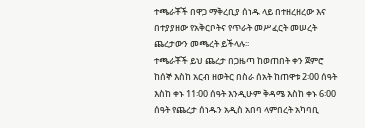ተጫራቾች በዋጋ ማቅረቢያ ሰነዱ ላይ በተዘረዘረው እና በተያያዘው የአቅርቦትና የጥራት መሥፈርት መሠረት ጨረታውን መጫረት ይችላሉ፡፡
ተጫራቾች ይህ ጨረታ በጋዜጣ ከወጠበት ቀን ጀምሮ ከሰኞ እስከ አርብ ዘወትር በስራ ሰአት ከጠዋቱ 2፡00 ሰዓት እስከ ቀኑ 11፡00 ሰዓት እንዲሁም ቅዳሜ እስከ ቀኑ 6፡00 ሰዓት የጨረታ ሰነዱን አዲስ አበባ ላምበረት አካባቢ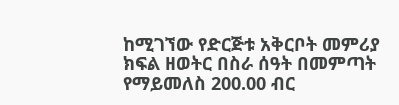ከሚገኘው የድርጅቱ አቅርቦት መምሪያ ክፍል ዘወትር በስራ ሰዓት በመምጣት የማይመለስ 200.00 ብር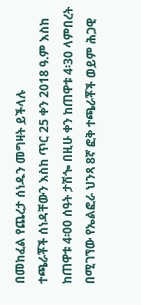በመከፈል የጨረታ ሰነዱን መግዛት ይችላሉ
ተጫራቾች ሰነዳቸውን እስከ ጥር 25 ቀን 2018 ዓ.ም እስከ ከጠዋቱ 4፡00 ሰዓት ታሽጐ በዚሁ ቀን ከጠዋቱ 4፡30 ላምበረት በሚገኘው የኤልፎራ ህንጻ 8ኛ ፎቅ ተጫራቾች ወይም ሕጋዊ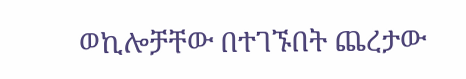ወኪሎቻቸው በተገኙበት ጨረታው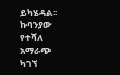ይካሄዳል፡፡
ኩባንያው የተሻለ አማራጭ ካገኘ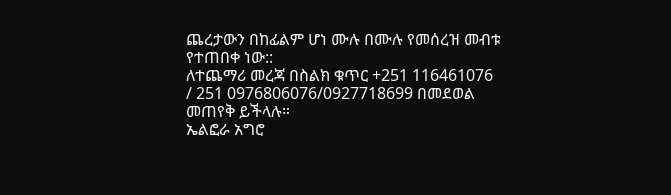ጨረታውን በከፊልም ሆነ ሙሉ በሙሉ የመሰረዝ መብቱ የተጠበቀ ነው::
ለተጨማሪ መረጃ በስልክ ቁጥር +251 116461076 / 251 0976806076/0927718699 በመደወል መጠየቅ ይችላሉ።
ኤልፎራ አግሮ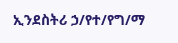ኢንደስትሪ ኃ/የተ/የግ/ማ